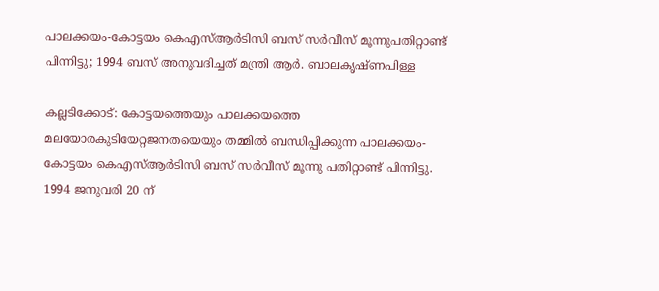പാലക്കയം-കോട്ടയം കെഎസ്ആർടിസി ബസ് സർവീസ് മൂന്നുപതിറ്റാണ്ട് പിന്നിട്ടു; 1994 ബസ് അനുവദിച്ചത് മന്ത്രി ആർ. ബാലകൃഷ്ണപിള്ള

കല്ലടിക്കോട്: കോട്ടയത്തെയും പാലക്കയത്തെ മലയോരകുടിയേറ്റജനതയെയും തമ്മിൽ ബന്ധിപ്പിക്കുന്ന പാലക്കയം-കോട്ടയം കെഎസ്ആർടിസി ബസ് സർവീസ് മൂന്നു പതിറ്റാണ്ട് പിന്നിട്ടു. 1994 ജനുവരി 20 ന്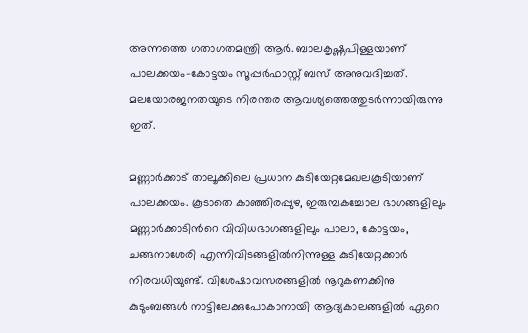അന്നത്തെ ഗതാഗതമന്ത്രി ആർ. ബാലകൃഷ്ണപിള്ളയാണ് പാലക്കയം-കോട്ടയം സൂപ്പർഫാസ്റ്റ് ബസ് അനുവദിച്ചത്. മലയോരജനതയുടെ നിരന്തര ആവശ്യത്തെത്തുടർന്നായിരുന്നു ഇത്.

മണ്ണാർക്കാട് താലൂക്കിലെ പ്രധാന കുടിയേറ്റമേഖലകൂടിയാണ് പാലക്കയം. കൂടാതെ കാഞ്ഞിരപ്പുഴ, ഇരുമ്പകച്ചോല ഭാഗങ്ങളിലും മണ്ണാർക്കാടിന്‍റെ വിവിധഭാഗങ്ങളിലും പാലാ, കോട്ടയം, ചങ്ങനാശേരി എന്നിവിടങ്ങളിൽനിന്നുള്ള കുടിയേറ്റക്കാർ നിരവധിയുണ്ട്. വിശേഷാവസരങ്ങളിൽ നൂറുകണക്കിനു കുടുംബങ്ങൾ നാട്ടിലേക്കുപോകാനായി ആദ്യകാലങ്ങളിൽ ഏറെ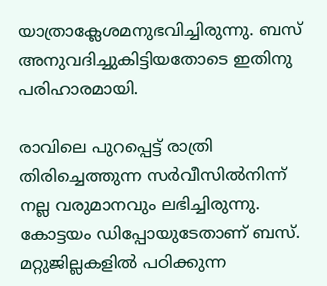യാത്രാക്ലേശമനുഭവിച്ചിരുന്നു. ബസ് അനുവദിച്ചുകിട്ടിയതോടെ ഇതിനു പരിഹാരമായി.

രാവിലെ പുറപ്പെട്ട് രാത്രി തിരിച്ചെത്തുന്ന സർവീസിൽനിന്ന് നല്ല വരുമാനവും ലഭിച്ചിരുന്നു. കോട്ടയം ഡിപ്പോയുടേതാണ് ബസ്. മറ്റുജില്ലകളിൽ പഠിക്കുന്ന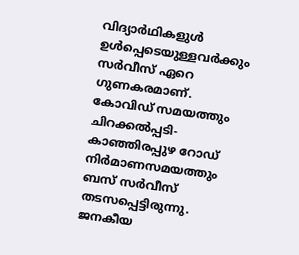വിദ്യാർഥികളുൾ ഉൾപ്പെടെയുള്ളവർക്കും സർവീസ് ഏറെ ഗുണകരമാണ്. കോവിഡ് സമയത്തും ചിറക്കൽപ്പടി-കാഞ്ഞിരപ്പുഴ റോഡ് നിർമാണസമയത്തും ബസ് സർവീസ് തടസപ്പെട്ടിരുന്നു. ജനകീയ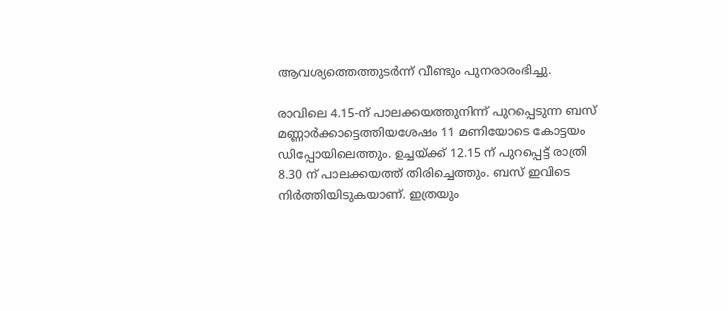ആവശ്യത്തെത്തുടർന്ന് വീണ്ടും പുനരാരംഭിച്ചു.

രാവിലെ 4.15-ന് പാലക്കയത്തുനിന്ന് പുറപ്പെടുന്ന ബസ് മണ്ണാർക്കാട്ടെത്തിയശേഷം 11 മണിയോടെ കോട്ടയം ഡിപ്പോയിലെത്തും. ഉച്ചയ്ക്ക് 12.15 ന് പുറപ്പെട്ട് രാത്രി 8.30 ന് പാലക്കയത്ത് തിരിച്ചെത്തും. ബസ് ഇവിടെ നിർത്തിയിടുകയാണ്. ഇത്രയും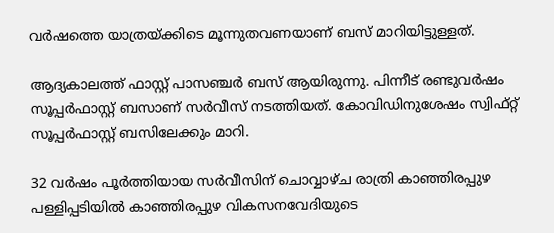വർഷത്തെ യാത്രയ്ക്കിടെ മൂന്നുതവണയാണ് ബസ് മാറിയിട്ടുള്ളത്.

ആദ്യകാലത്ത് ഫാസ്റ്റ് പാസഞ്ചർ ബസ് ആയിരുന്നു. പിന്നീട് രണ്ടുവർഷം സൂപ്പർഫാസ്റ്റ് ബസാണ് സർവീസ് നടത്തിയത്. കോവിഡിനുശേഷം സ്വിഫ്റ്റ് സൂപ്പർഫാസ്റ്റ് ബസിലേക്കും മാറി.

32 വർഷം പൂർത്തിയായ സർവീസിന് ചൊവ്വാഴ്ച രാത്രി കാഞ്ഞിരപ്പുഴ പള്ളിപ്പടിയിൽ കാഞ്ഞിരപ്പുഴ വികസനവേദിയുടെ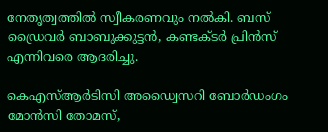നേതൃത്വത്തിൽ സ്വീകരണവും നൽകി. ബസ് ഡ്രൈവർ ബാബുക്കുട്ടൻ, കണ്ടക്ടർ പ്രിൻസ് എന്നിവരെ ആദരിച്ചു.

കെഎസ്ആർടിസി അഡ്വൈസറി ബോർഡംഗം മോൻസി തോമസ്,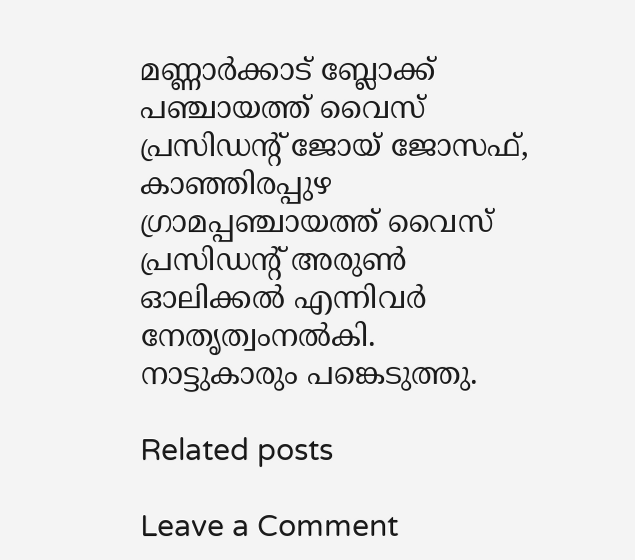മണ്ണാർക്കാട് ബ്ലോക്ക് പഞ്ചായത്ത് വൈസ് പ്രസിഡന്‍റ് ജോയ് ജോസഫ്, കാഞ്ഞിരപ്പുഴ ഗ്രാമപ്പഞ്ചായത്ത് വൈസ് പ്രസിഡന്‍റ് അരുൺ ഓലിക്കൽ എന്നിവർ നേതൃത്വംനൽകി. നാട്ടുകാരും പങ്കെടുത്തു.

Related posts

Leave a Comment